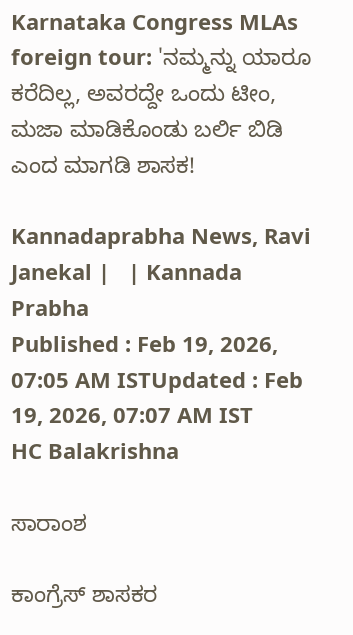Karnataka Congress MLAs foreign tour: 'ನಮ್ಮನ್ನು ಯಾರೂ ಕರೆದಿಲ್ಲ, ಅವರದ್ದೇ ಒಂದು ಟೀಂ, ಮಜಾ ಮಾಡಿಕೊಂಡು ಬರ್ಲಿ ಬಿಡಿ ಎಂದ ಮಾಗಡಿ ಶಾಸಕ!

Kannadaprabha News, Ravi Janekal |   | Kannada Prabha
Published : Feb 19, 2026, 07:05 AM ISTUpdated : Feb 19, 2026, 07:07 AM IST
HC Balakrishna

ಸಾರಾಂಶ

ಕಾಂಗ್ರೆಸ್ ಶಾಸಕರ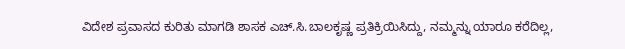ವಿದೇಶ ಪ್ರವಾಸದ ಕುರಿತು ಮಾಗಡಿ ಶಾಸಕ ಎಚ್.ಸಿ.ಬಾಲಕೃಷ್ಣ ಪ್ರತಿಕ್ರಿಯಿಸಿದ್ದು, ನಮ್ಮನ್ನು ಯಾರೂ ಕರೆದಿಲ್ಲ,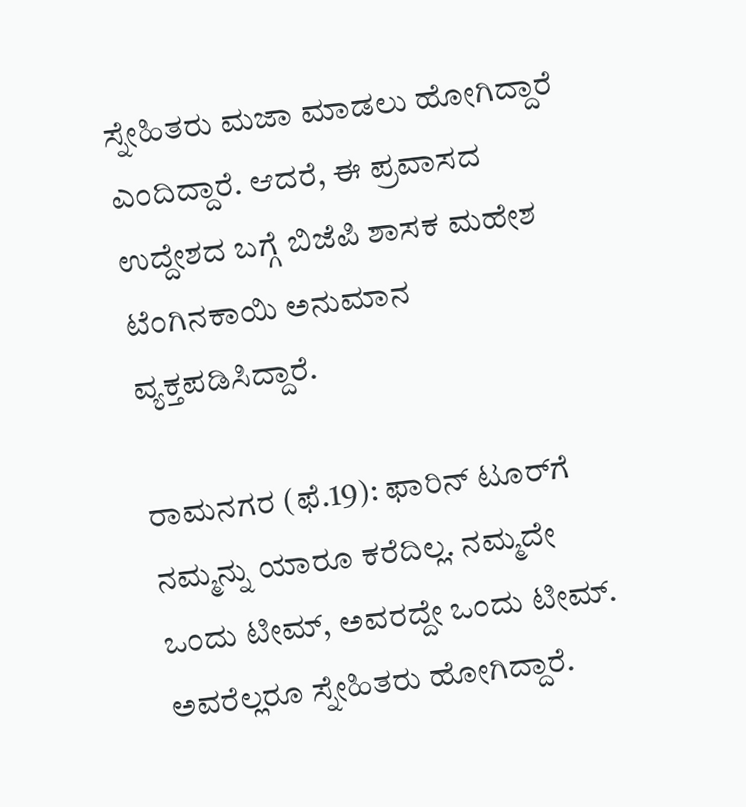ಸ್ನೇಹಿತರು ಮಜಾ ಮಾಡಲು ಹೋಗಿದ್ದಾರೆ ಎಂದಿದ್ದಾರೆ. ಆದರೆ, ಈ ಪ್ರವಾಸದ ಉದ್ದೇಶದ ಬಗ್ಗೆ ಬಿಜೆಪಿ ಶಾಸಕ ಮಹೇಶ ಟೆಂಗಿನಕಾಯಿ ಅನುಮಾನ ವ್ಯಕ್ತಪಡಿಸಿದ್ದಾರೆ.

ರಾಮನಗರ (ಫೆ.19): ಫಾರಿನ್ ಟೂರ್‌ಗೆ ನಮ್ಮನ್ನು ಯಾರೂ ಕರೆದಿಲ್ಲ. ನಮ್ಮದೇ ಒಂದು ಟೀಮ್, ಅವರದ್ದೇ ಒಂದು ಟೀಮ್. ಅವರೆಲ್ಲರೂ ಸ್ನೇಹಿತರು ಹೋಗಿದ್ದಾರೆ.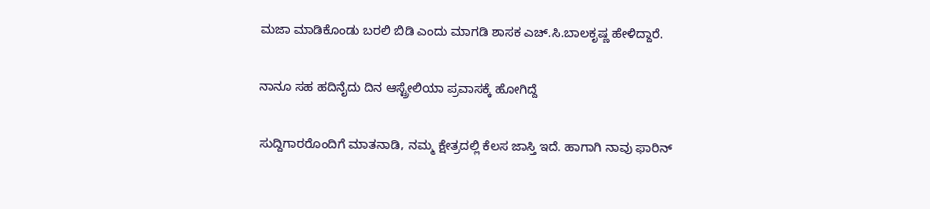ಮಜಾ ಮಾಡಿಕೊಂಡು ಬರಲಿ ಬಿಡಿ ಎಂದು ಮಾಗಡಿ ಶಾಸಕ ಎಚ್.ಸಿ.ಬಾಲಕೃಷ್ಣ ಹೇಳಿದ್ದಾರೆ.

ನಾನೂ ಸಹ ಹದಿನೈದು ದಿನ ಆಸ್ಟ್ರೇಲಿಯಾ ಪ್ರವಾಸಕ್ಕೆ ಹೋಗಿದ್ದೆ

ಸುದ್ದಿಗಾರರೊಂದಿಗೆ ಮಾತನಾಡಿ, ನಮ್ಮ ಕ್ಷೇತ್ರದಲ್ಲಿ ಕೆಲಸ ಜಾಸ್ತಿ ಇದೆ. ಹಾಗಾಗಿ ನಾವು ಫಾರಿನ್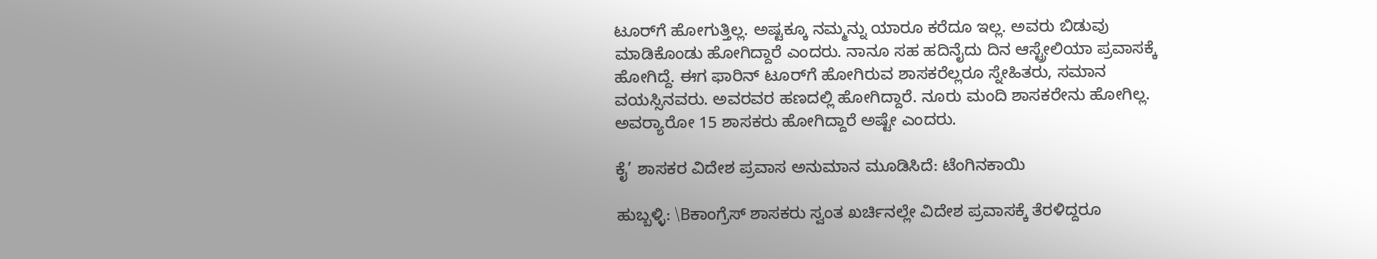ಟೂರ್‌ಗೆ ಹೋಗುತ್ತಿಲ್ಲ. ಅಷ್ಟಕ್ಕೂ ನಮ್ಮನ್ನು ಯಾರೂ ಕರೆದೂ ಇಲ್ಲ. ಅವರು ಬಿಡುವು ಮಾಡಿಕೊಂಡು ಹೋಗಿದ್ದಾರೆ ಎಂದರು. ನಾನೂ ಸಹ ಹದಿನೈದು ದಿನ ಆಸ್ಟ್ರೇಲಿಯಾ ಪ್ರವಾಸಕ್ಕೆ ಹೋಗಿದ್ದೆ. ಈಗ ಫಾರಿನ್ ಟೂರ್‌ಗೆ ಹೋಗಿರುವ ಶಾಸಕರೆಲ್ಲರೂ ಸ್ನೇಹಿತರು, ಸಮಾನ ವಯಸ್ಸಿನವರು. ಅವರವರ ಹಣದಲ್ಲಿ ಹೋಗಿದ್ದಾರೆ. ನೂರು ಮಂದಿ ಶಾಸಕರೇನು ಹೋಗಿಲ್ಲ. ಅವರ್‍ಯಾರೋ 15 ಶಾಸಕರು ಹೋಗಿದ್ದಾರೆ ಅಷ್ಟೇ ಎಂದರು.

ಕೈ’ ಶಾಸಕರ ವಿದೇಶ ಪ್ರವಾಸ ಅನುಮಾನ ಮೂಡಿಸಿದೆ: ಟೆಂಗಿನಕಾಯಿ

ಹುಬ್ಬಳ್ಳಿ: \Bಕಾಂಗ್ರೆಸ್ ಶಾಸಕರು ಸ್ವಂತ ಖರ್ಚಿನಲ್ಲೇ ವಿದೇಶ ಪ್ರವಾಸಕ್ಕೆ ತೆರಳಿದ್ದರೂ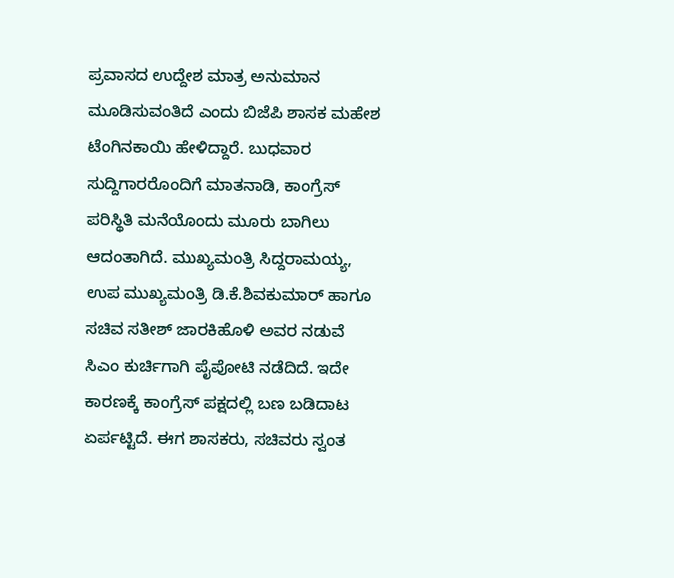ಪ್ರವಾಸದ ಉದ್ದೇಶ ಮಾತ್ರ ಅನುಮಾನ ಮೂಡಿಸುವಂತಿದೆ ಎಂದು ಬಿಜೆಪಿ ಶಾಸಕ ಮಹೇಶ ಟೆಂಗಿನಕಾಯಿ ಹೇಳಿದ್ದಾರೆ. ಬುಧವಾರ ಸುದ್ದಿಗಾರರೊಂದಿಗೆ ಮಾತನಾಡಿ, ಕಾಂಗ್ರೆಸ್ ಪರಿಸ್ಥಿತಿ ಮನೆಯೊಂದು ಮೂರು ಬಾಗಿಲು ಆದಂತಾಗಿದೆ. ಮುಖ್ಯಮಂತ್ರಿ ಸಿದ್ದರಾಮಯ್ಯ, ಉಪ ಮುಖ್ಯಮಂತ್ರಿ ಡಿ.ಕೆ.ಶಿವಕುಮಾರ್‌ ಹಾಗೂ ಸಚಿವ ಸತೀಶ್ ಜಾರಕಿಹೊಳಿ ಅವರ ನಡುವೆ ಸಿಎಂ ಕುರ್ಚಿಗಾಗಿ ಪೈಪೋಟಿ ನಡೆದಿದೆ. ಇದೇ ಕಾರಣಕ್ಕೆ ಕಾಂಗ್ರೆಸ್ ಪಕ್ಷದಲ್ಲಿ ಬಣ ಬಡಿದಾಟ ಏರ್ಪಟ್ಟಿದೆ. ಈಗ ಶಾಸಕರು, ಸಚಿವರು ಸ್ವಂತ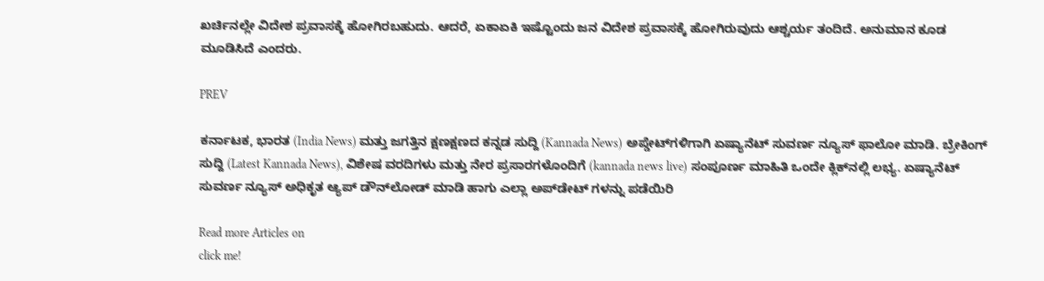ಖರ್ಚಿನಲ್ಲೇ ವಿದೇಶ ಪ್ರವಾಸಕ್ಕೆ ಹೋಗಿರಬಹುದು. ಆದರೆ, ಏಕಾಏಕಿ ಇಷ್ಟೊಂದು ಜನ ವಿದೇಶ ಪ್ರವಾಸಕ್ಕೆ ಹೋಗಿರುವುದು ಆಶ್ಚರ್ಯ ತಂದಿದೆ. ಅನುಮಾನ ಕೂಡ ಮೂಡಿಸಿದೆ ಎಂದರು.

PREV

ಕರ್ನಾಟಕ, ಭಾರತ (India News) ಮತ್ತು ಜಗತ್ತಿನ ಕ್ಷಣಕ್ಷಣದ ಕನ್ನಡ ಸುದ್ದಿ (Kannada News) ಅಪ್ಡೇಟ್‌ಗಳಿಗಾಗಿ ಏಷ್ಯಾನೆಟ್ ಸುವರ್ಣ ನ್ಯೂಸ್‌ ಫಾಲೋ ಮಾಡಿ. ಬ್ರೇಕಿಂಗ್ ಸುದ್ದಿ (Latest Kannada News), ವಿಶೇಷ ವರದಿಗಳು ಮತ್ತು ನೇರ ಪ್ರಸಾರಗಳೊಂದಿಗೆ (kannada news live) ಸಂಪೂರ್ಣ ಮಾಹಿತಿ ಒಂದೇ ಕ್ಲಿಕ್‌ನಲ್ಲಿ ಲಭ್ಯ. ಏಷ್ಯಾನೆಟ್ ಸುವರ್ಣ ನ್ಯೂಸ್ ಅಧಿಕೃತ ಆ್ಯಪ್ ಡೌನ್‌ಲೋಡ್ ಮಾಡಿ ಹಾಗು ಎಲ್ಲಾ ಅಪ್‌ಡೇಟ್ ಗಳನ್ನು ಪಡೆಯಿರಿ

Read more Articles on
click me!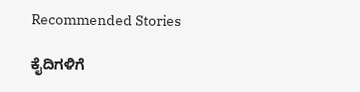Recommended Stories

ಕೈದಿಗಳಿಗೆ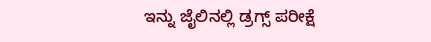ಇನ್ನು ಜೈಲಿನಲ್ಲಿ ಡ್ರಗ್ಸ್‌ ಪರೀಕ್ಷೆ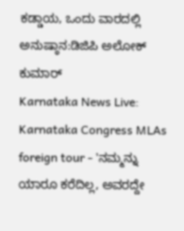ಕಡ್ಡಾಯ, ಒಂದು ವಾರದಲ್ಲಿ ಅನುಷ್ಠಾನ:ಡಿಜಿಪಿ ಅಲೋಕ್‌ ಕುಮಾರ್
Karnataka News Live: Karnataka Congress MLAs foreign tour - 'ನಮ್ಮನ್ನು ಯಾರೂ ಕರೆದಿಲ್ಲ, ಅವರದ್ದೇ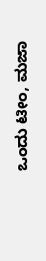ಒಂದು ಟೀಂ, ಮಜಾ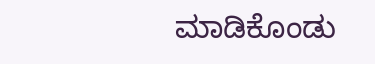ಮಾಡಿಕೊಂಡು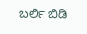ಬರ್ಲಿ ಬಿಡಿ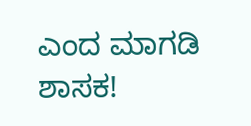ಎಂದ ಮಾಗಡಿ ಶಾಸಕ!